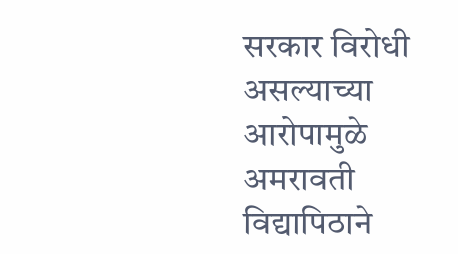सरकार विरोधी असल्याच्या आरोपामुळे अमरावती विद्यापिठाने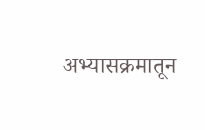अभ्यासक्रमातून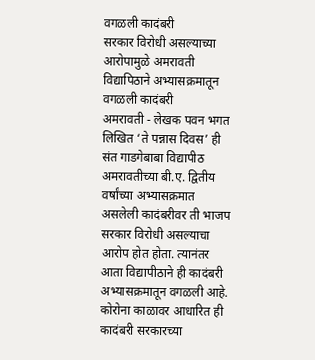वगळली कादंबरी
सरकार विरोधी असल्याच्या आरोपामुळे अमरावती विद्यापिठाने अभ्यासक्रमातून वगळली कादंबरी
अमरावती - लेखक पवन भगत लिखित ‘ते पन्नास दिवस’ ही संत गाडगेबाबा विद्यापीठ अमरावतीच्या बी.ए. द्वितीय वर्षांच्या अभ्यासक्रमात असलेली कादंबरीवर ती भाजप सरकार विरोधी असल्याचा आरोप होत होता. त्यानंतर आता विद्यापीठाने ही कादंबरी अभ्यासक्रमातून वगळली आहे. कोरोना काळावर आधारित ही कादंबरी सरकारच्या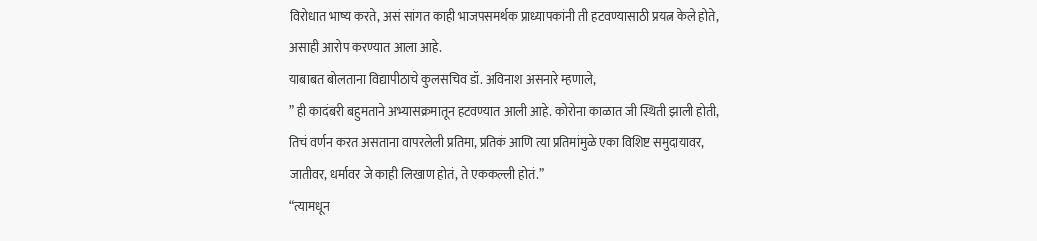विरोधात भाष्य करते, असं सांगत काही भाजपसमर्थक प्राध्यापकांनी ती हटवण्यासाठी प्रयत्न केले होते, असाही आरोप करण्यात आला आहे.
याबाबत बोलताना विद्यापीठाचे कुलसचिव डॉ. अविनाश असनारे म्हणाले,
” ही कादंबरी बहुमताने अभ्यासक्रमातून हटवण्यात आली आहे. कोरोना काळात जी स्थिती झाली होती, तिचं वर्णन करत असताना वापरलेली प्रतिमा, प्रतिकं आणि त्या प्रतिमांमुळे एका विशिष्ट समुदायावर, जातीवर, धर्मावर जे काही लिखाण होतं, ते एककल्ली होतं.”
“त्यामधून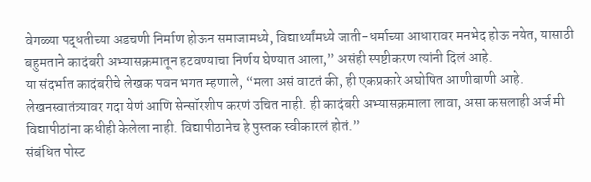वेगळ्या पद्धतीच्या अडचणी निर्माण होऊन समाजामध्ये, विद्यार्थ्यांमध्ये जाती-धर्माच्या आधारावर मनभेद होऊ नयेत, यासाठी बहुमताने कादंबरी अभ्यासक्रमातून हटवण्याचा निर्णय घेण्यात आला,” असंही स्पष्टीकरण त्यांनी दिलं आहे.
या संदर्भात कादंबरीचे लेखक पवन भगत म्हणाले, “मला असं वाटतं की, ही एकप्रकारे अघोषित आणीबाणी आहे. लेखनस्वातंत्र्यावर गदा येणं आणि सेन्सॉरशीप करणं उचित नाही. ही कादंबरी अभ्यासक्रमाला लावा, असा कसलाही अर्ज मी विद्यापीठांना कधीही केलेला नाही. विद्यापीठानेच हे पुस्तक स्वीकारलं होतं.”
संबंधित पोस्ट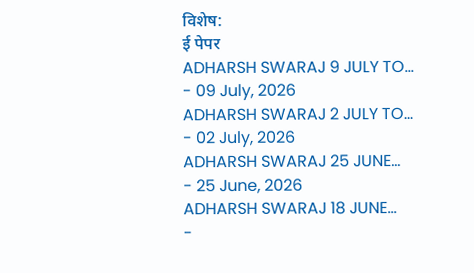विशेष:
ई पेपर
ADHARSH SWARAJ 9 JULY TO...
- 09 July, 2026
ADHARSH SWARAJ 2 JULY TO...
- 02 July, 2026
ADHARSH SWARAJ 25 JUNE...
- 25 June, 2026
ADHARSH SWARAJ 18 JUNE...
-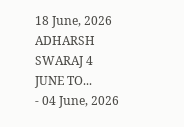18 June, 2026
ADHARSH SWARAJ 4 JUNE TO...
- 04 June, 2026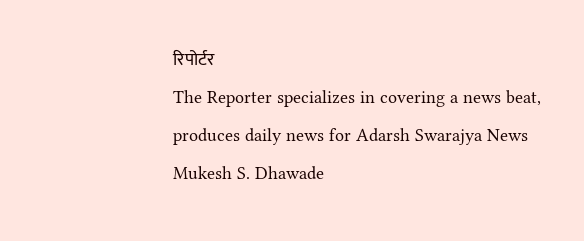रिपोर्टर
The Reporter specializes in covering a news beat, produces daily news for Adarsh Swarajya News
Mukesh S. Dhawade